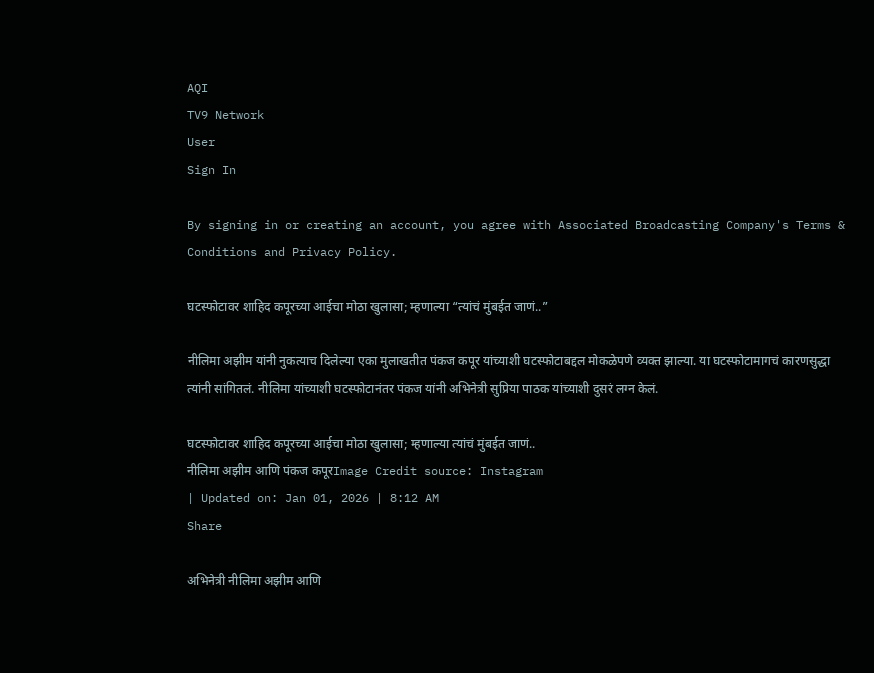AQI
TV9 Network
User
Sign In

By signing in or creating an account, you agree with Associated Broadcasting Company's Terms & Conditions and Privacy Policy.

घटस्फोटावर शाहिद कपूरच्या आईचा मोठा खुलासा; म्हणाल्या “त्यांचं मुंबईत जाणं..”

नीलिमा अझीम यांनी नुकत्याच दिलेल्या एका मुलाखतीत पंकज कपूर यांच्याशी घटस्फोटाबद्दल मोकळेपणे व्यक्त झाल्या. या घटस्फोटामागचं कारणसुद्धा त्यांनी सांगितलं. नीलिमा यांच्याशी घटस्फोटानंतर पंकज यांनी अभिनेत्री सुप्रिया पाठक यांच्याशी दुसरं लग्न केलं.

घटस्फोटावर शाहिद कपूरच्या आईचा मोठा खुलासा; म्हणाल्या त्यांचं मुंबईत जाणं..
नीलिमा अझीम आणि पंकज कपूरImage Credit source: Instagram
| Updated on: Jan 01, 2026 | 8:12 AM
Share

अभिनेत्री नीलिमा अझीम आणि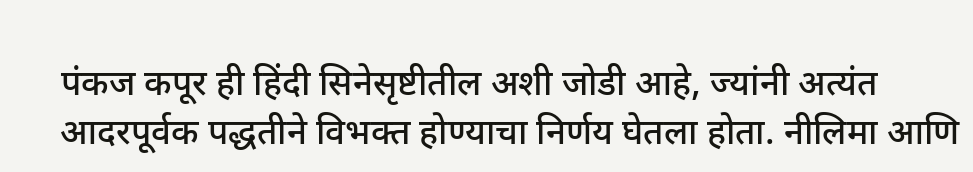पंकज कपूर ही हिंदी सिनेसृष्टीतील अशी जोडी आहे, ज्यांनी अत्यंत आदरपूर्वक पद्धतीने विभक्त होण्याचा निर्णय घेतला होता. नीलिमा आणि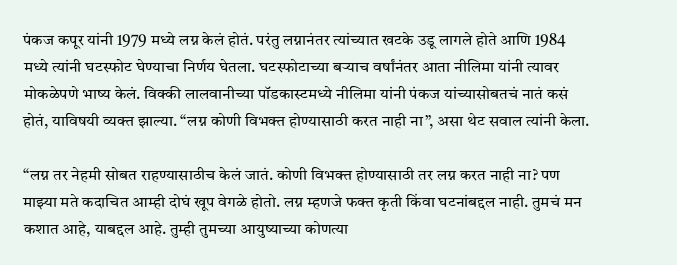पंकज कपूर यांनी 1979 मध्ये लग्न केलं होतं. परंतु लग्नानंतर त्यांच्यात खटके उडू लागले होते आणि 1984 मध्ये त्यांनी घटस्फोट घेण्याचा निर्णय घेतला. घटस्फोटाच्या बऱ्याच वर्षांनंतर आता नीलिमा यांनी त्यावर मोकळेपणे भाष्य केलं. विक्की लालवानीच्या पॉडकास्टमध्ये नीलिमा यांनी पंकज यांच्यासोबतचं नातं कसं होतं, याविषयी व्यक्त झाल्या. “लग्न कोणी विभक्त होण्यासाठी करत नाही ना”, असा थेट सवाल त्यांनी केला.

“लग्न तर नेहमी सोबत राहण्यासाठीच केलं जातं. कोणी विभक्त होण्यासाठी तर लग्न करत नाही ना? पण माझ्या मते कदाचित आम्ही दोघं खूप वेगळे होतो. लग्न म्हणजे फक्त कृती किंवा घटनांबद्दल नाही. तुमचं मन कशात आहे, याबद्दल आहे. तुम्ही तुमच्या आयुष्याच्या कोणत्या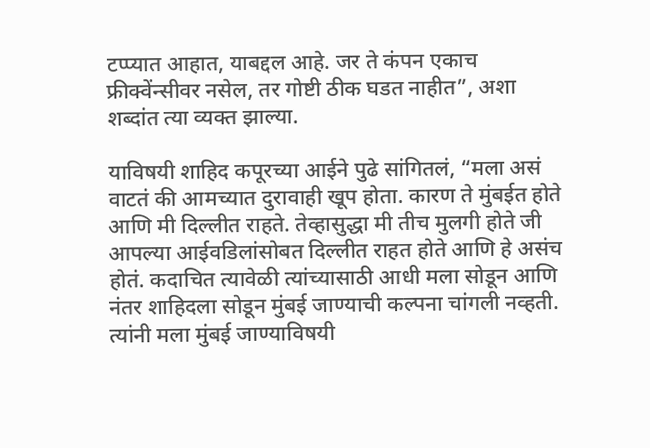टप्प्यात आहात, याबद्दल आहे. जर ते कंपन एकाच फ्रीक्वेंन्सीवर नसेल, तर गोष्टी ठीक घडत नाहीत”, अशा शब्दांत त्या व्यक्त झाल्या.

याविषयी शाहिद कपूरच्या आईने पुढे सांगितलं, “मला असं वाटतं की आमच्यात दुरावाही खूप होता. कारण ते मुंबईत होते आणि मी दिल्लीत राहते. तेव्हासुद्धा मी तीच मुलगी होते जी आपल्या आईवडिलांसोबत दिल्लीत राहत होते आणि हे असंच होतं. कदाचित त्यावेळी त्यांच्यासाठी आधी मला सोडून आणि नंतर शाहिदला सोडून मुंबई जाण्याची कल्पना चांगली नव्हती. त्यांनी मला मुंबई जाण्याविषयी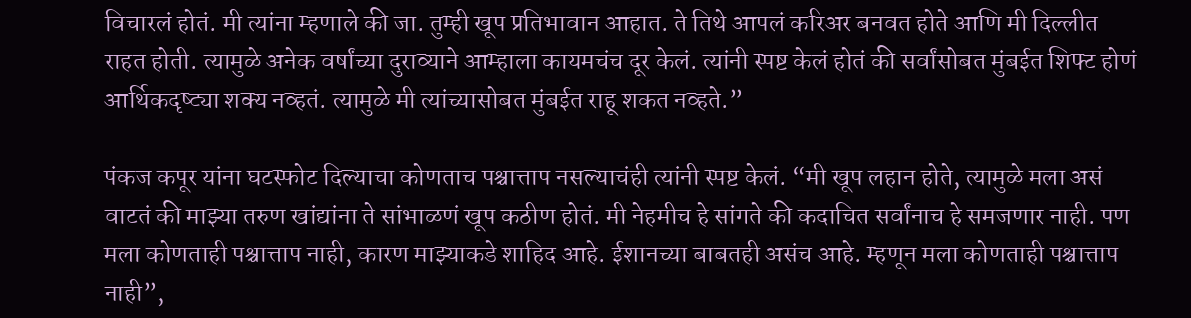विचारलं होतं. मी त्यांना म्हणाले की जा. तुम्ही खूप प्रतिभावान आहात. ते तिथे आपलं करिअर बनवत होते आणि मी दिल्लीत राहत होती. त्यामुळे अनेक वर्षांच्या दुराव्याने आम्हाला कायमचंच दूर केलं. त्यांनी स्पष्ट केलं होतं की सर्वांसोबत मुंबईत शिफ्ट होणं आर्थिकदृष्ट्या शक्य नव्हतं. त्यामुळे मी त्यांच्यासोबत मुंबईत राहू शकत नव्हते.”

पंकज कपूर यांना घटस्फोट दिल्याचा कोणताच पश्चात्ताप नसल्याचंही त्यांनी स्पष्ट केलं. “मी खूप लहान होते, त्यामुळे मला असं वाटतं की माझ्या तरुण खांद्यांना ते सांभाळणं खूप कठीण होतं. मी नेहमीच हे सांगते की कदाचित सर्वांनाच हे समजणार नाही. पण मला कोणताही पश्चात्ताप नाही, कारण माझ्याकडे शाहिद आहे. ईशानच्या बाबतही असंच आहे. म्हणून मला कोणताही पश्चात्ताप नाही”,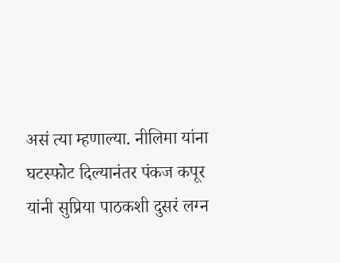असं त्या म्हणाल्या. नीलिमा यांना घटस्फोट दिल्यानंतर पंकज कपूर यांनी सुप्रिया पाठकशी दुसरं लग्न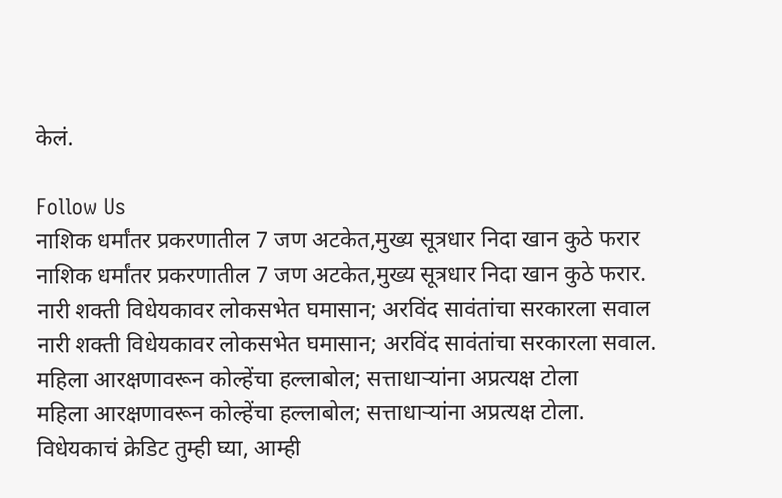केलं.

Follow Us
नाशिक धर्मांतर प्रकरणातील 7 जण अटकेत,मुख्य सूत्रधार निदा खान कुठे फरार
नाशिक धर्मांतर प्रकरणातील 7 जण अटकेत,मुख्य सूत्रधार निदा खान कुठे फरार.
नारी शक्ती विधेयकावर लोकसभेत घमासान; अरविंद सावंतांचा सरकारला सवाल
नारी शक्ती विधेयकावर लोकसभेत घमासान; अरविंद सावंतांचा सरकारला सवाल.
महिला आरक्षणावरून कोल्हेंचा हल्लाबोल; सत्ताधाऱ्यांना अप्रत्यक्ष टोला
महिला आरक्षणावरून कोल्हेंचा हल्लाबोल; सत्ताधाऱ्यांना अप्रत्यक्ष टोला.
विधेयकाचं क्रेडिट तुम्ही घ्या, आम्ही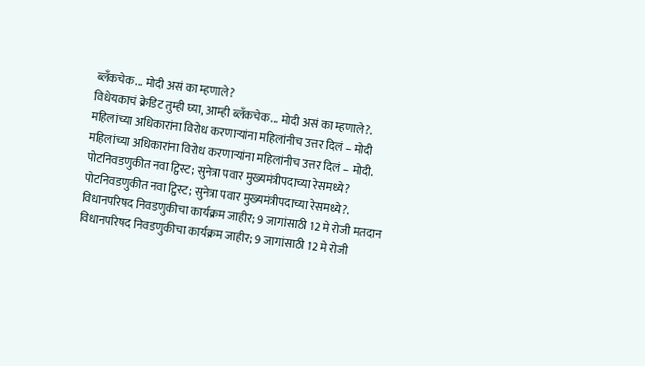ब्लँकचेक... मोदी असं का म्हणाले?
विधेयकाचं क्रेडिट तुम्ही घ्या, आम्ही ब्लँकचेक... मोदी असं का म्हणाले?.
महिलांच्या अधिकारांना विरोध करणाऱ्यांना महिलांनीच उत्तर दिलं – मोदी
महिलांच्या अधिकारांना विरोध करणाऱ्यांना महिलांनीच उत्तर दिलं – मोदी.
पोटनिवडणुकीत नवा ट्विस्ट; सुनेत्रा पवार मुख्यमंत्रीपदाच्या रेसमध्ये?
पोटनिवडणुकीत नवा ट्विस्ट; सुनेत्रा पवार मुख्यमंत्रीपदाच्या रेसमध्ये?.
विधानपरिषद निवडणुकीचा कार्यक्रम जाहीर; 9 जागांसाठी 12 मे रोजी मतदान
विधानपरिषद निवडणुकीचा कार्यक्रम जाहीर; 9 जागांसाठी 12 मे रोजी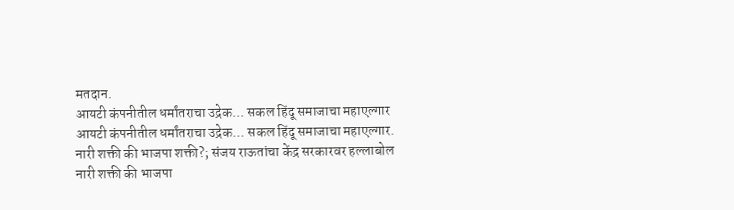मतदान.
आयटी कंपनीतील धर्मांतराचा उद्रेक... सकल हिंदू समाजाचा महाएल्गार
आयटी कंपनीतील धर्मांतराचा उद्रेक... सकल हिंदू समाजाचा महाएल्गार.
नारी शक्ती की भाजपा शक्ती?; संजय राऊतांचा केंद्र सरकारवर हल्लाबोल
नारी शक्ती की भाजपा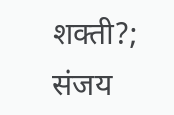शक्ती?; संजय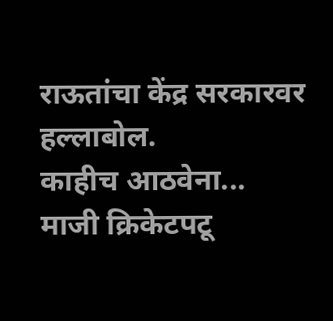राऊतांचा केंद्र सरकारवर हल्लाबोल.
काहीच आठवेना... माजी क्रिकेटपटू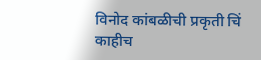विनोद कांबळीची प्रकृती चिं
काहीच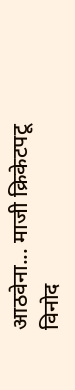आठवेना... माजी क्रिकेटपटू विनोद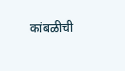कांबळीची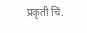प्रकृती चिं.